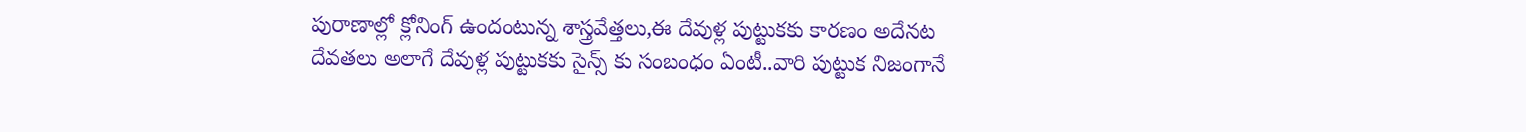పురాణాల్లో క్లోనింగ్ ఉందంటున్న శాస్త్రవేత్తలు,ఈ దేవుళ్ల పుట్టుకకు కారణం అదేనట
దేవతలు అలాగే దేవుళ్ల పుట్టుకకు సైన్స్ కు సంబంధం ఏంటీ..వారి పుట్టుక నిజంగానే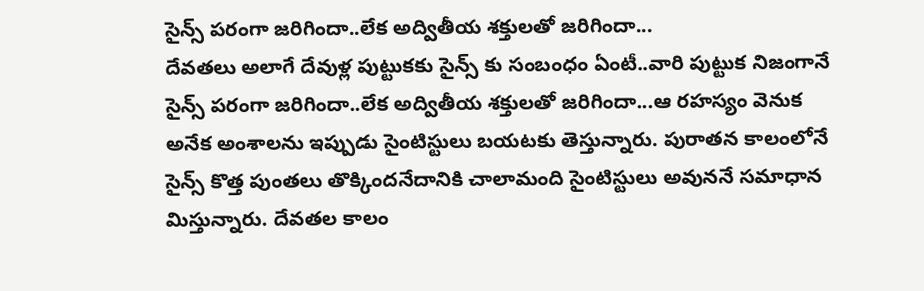సైన్స్ పరంగా జరిగిందా..లేక అద్వితీయ శక్తులతో జరిగిందా...
దేవతలు అలాగే దేవుళ్ల పుట్టుకకు సైన్స్ కు సంబంధం ఏంటీ..వారి పుట్టుక నిజంగానే సైన్స్ పరంగా జరిగిందా..లేక అద్వితీయ శక్తులతో జరిగిందా...ఆ రహస్యం వెనుక అనేక అంశాలను ఇప్పుడు సైంటిస్టులు బయటకు తెస్తున్నారు. పురాతన కాలంలోనే సైన్స్ కొత్త పుంతలు తొక్కిందనేదానికి చాలామంది సైంటిస్టులు అవుననే సమాధాన మిస్తున్నారు. దేవతల కాలం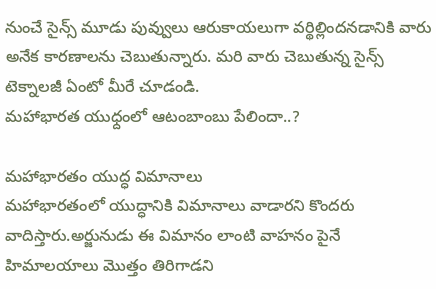నుంచే సైన్స్ మూడు పువ్వులు ఆరుకాయలుగా వర్థిల్లిందనడానికి వారు అనేక కారణాలను చెబుతున్నారు. మరి వారు చెబుతున్న సైన్స్ టెక్నాలజీ ఏంటో మీరే చూడండి.
మహాభారత యుధ్దంలో ఆటంబాంబు పేలిందా..?

మహాభారతం యుద్ధ విమానాలు
మహాభారతంలో యుద్ధానికి విమానాలు వాడారని కొందరు వాదిస్తారు.అర్జునుడు ఈ విమానం లాంటి వాహనం పైనే హిమాలయాలు మొత్తం తిరిగాడని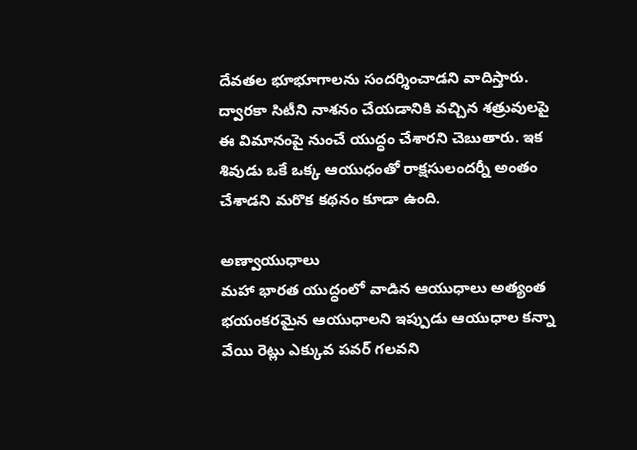దేవతల భూభూగాలను సందర్శించాడని వాదిస్తారు. ద్వారకా సిటీని నాశనం చేయడానికి వచ్చిన శత్రువులపై ఈ విమానంపై నుంచే యుద్ధం చేశారని చెబుతారు. ఇక శివుడు ఒకే ఒక్క ఆయుధంతో రాక్షసులందర్నీ అంతం చేశాడని మరొక కథనం కూడా ఉంది.

అణ్వాయుధాలు
మహా భారత యుద్ధంలో వాడిన ఆయుధాలు అత్యంత భయంకరమైన ఆయుధాలని ఇప్పుడు ఆయుధాల కన్నా వేయి రెట్లు ఎక్కువ పవర్ గలవని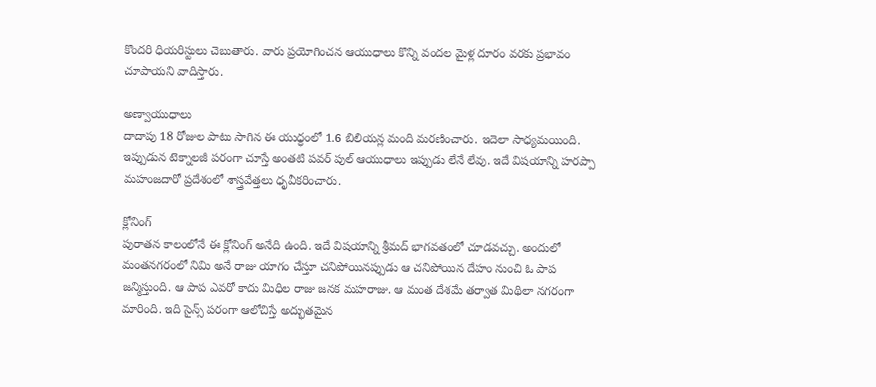కొందరి ధియరిస్టులు చెబుతారు. వారు ప్రయోగించన ఆయుధాలు కొన్ని వందల మైళ్ల దూరం వరకు ప్రభావం చూపాయని వాదిస్తారు.

అణ్వాయుధాలు
దాదాపు 18 రోజుల పాటు సాగిన ఈ యుధ్ధంలో 1.6 బిలియన్ల మంది మరణించారు. ఇదెలా సాధ్యమయింది. ఇప్పుడున టెక్నాలజీ పరంగా చూస్తే అంతటి పవర్ పుల్ ఆయుధాలు ఇప్పుడు లేనే లేవు. ఇదే విషయాన్ని హరప్పా మహంజదారో ప్రదేశంలో శాస్త్రవేత్తలు ధృవీకరించారు.

క్లోనింగ్
పురాతన కాలంలోనే ఈ క్లోనింగ్ అనేది ఉంది. ఇదే విషయాన్ని శ్రీమద్ భాగవతంలో చూడవచ్చు. అందులో మంతనగరంలో నిమి అనే రాజు యాగం చేస్తూ చనిపోయినప్పుడు ఆ చనిపోయిన దేహం నుంచి ఓ పాప జన్మిస్తుంది. ఆ పాప ఎవరో కాదు మిధిల రాజు జనక మహరాజు. ఆ మంత దేశమే తర్వాత మిథిలా నగరంగా మారింది. ఇది సైన్స్ పరంగా ఆలోచిస్తే అద్భుతమైన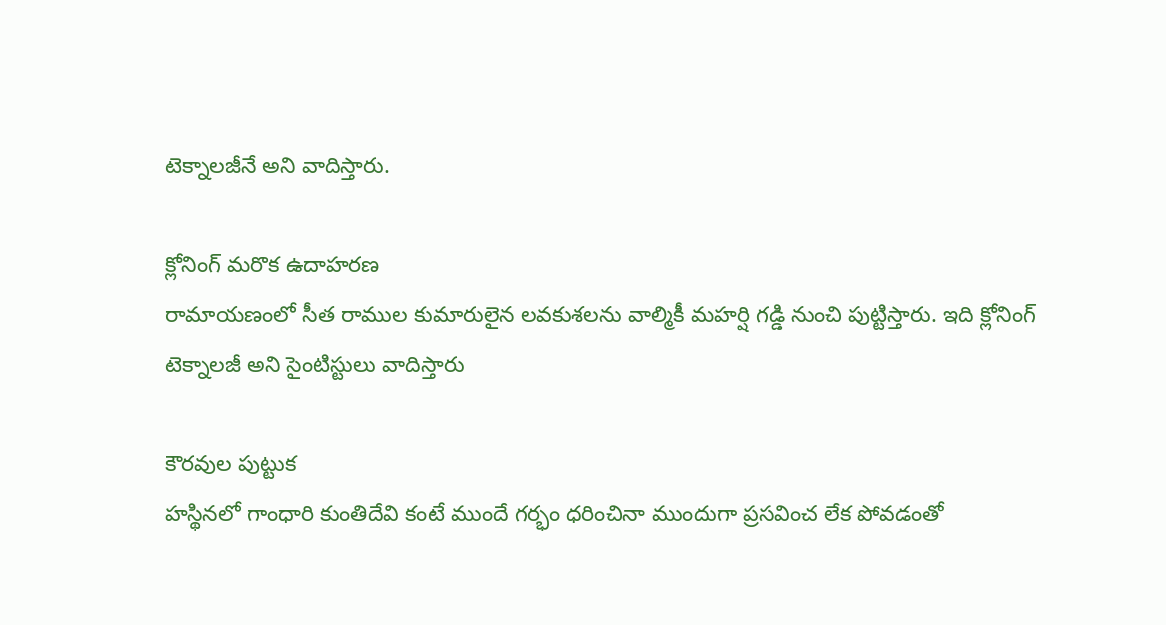టెక్నాలజీనే అని వాదిస్తారు.

క్లోనింగ్ మరొక ఉదాహరణ
రామాయణంలో సీత రాముల కుమారులైన లవకుశలను వాల్మికీ మహర్షి గడ్డి నుంచి పుట్టిస్తారు. ఇది క్లోనింగ్ టెక్నాలజీ అని సైంటిస్టులు వాదిస్తారు

కౌరవుల పుట్టుక
హస్థినలో గాంధారి కుంతిదేవి కంటే ముందే గర్భం ధరించినా ముందుగా ప్రసవించ లేక పోవడంతో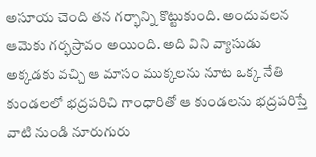అసూయ చెంది తన గర్భాన్ని కొట్టుకుంది. అందువలన ఆమెకు గర్భస్రావం అయింది. అది విని వ్యాసుడు అక్కడకు వచ్చి ఆ మాసం ముక్కలను నూట ఒక్క నేతి కుండలలో భద్రపరిచి గాంధారితో ఆ కుండలను భద్రపరిస్తే వాటి నుండి నూరుగురు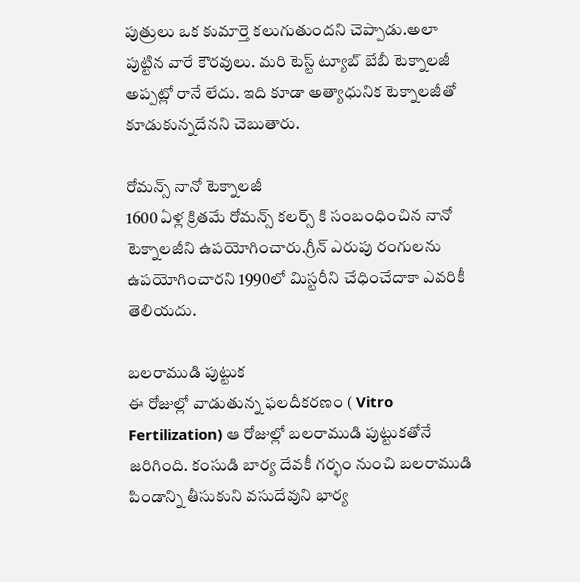పుత్రులు ఒక కుమార్తె కలుగుతుందని చెప్పాడు.అలా పుట్టిన వారే కౌరవులు. మరి టెస్ట్ ట్యూబ్ బేబీ టెక్నాలజీ అప్పట్లో రానే లేదు. ఇది కూడా అత్యాధునిక టెక్నాలజీతో కూడుకున్నదేనని చెబుతారు.

రోమన్స్ నానో టెక్నాలజీ
1600 ఏళ్ల క్రితమే రోమన్స్ కలర్స్ కి సంబంధించిన నానో టెక్నాలజీని ఉపయోగించారు.గ్రీన్ ఎరుపు రంగులను ఉపయోగించారని 1990లో మిస్టరీని చేధించేదాకా ఎవరికీ తెలియదు.

బలరాముడి పుట్టుక
ఈ రోజుల్లో వాడుతున్న ఫలదీకరణం ( Vitro Fertilization) ఆ రోజుల్లో బలరాముడి పుట్టుకతోనే జరిగింది. కంసుడి బార్య దేవకీ గర్భం నుంచి బలరాముడి పిండాన్ని తీసుకుని వసుదేవుని భార్య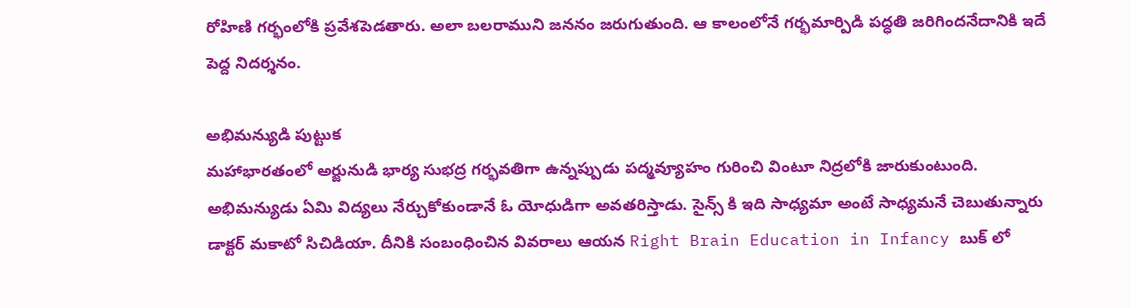రోహిణి గర్భంలోకి ప్రవేశపెడతారు. అలా బలరాముని జననం జరుగుతుంది. ఆ కాలంలోనే గర్భమార్పిడి పద్ధతి జరిగిందనేదానికి ఇదే పెద్ద నిదర్శనం.

అభిమన్యుడి పుట్టుక
మహాభారతంలో అర్జునుడి భార్య సుభద్ర గర్భవతిగా ఉన్నప్పుడు పద్మవ్యూహం గురించి వింటూ నిద్రలోకి జారుకుంటుంది. అభిమన్యుడు ఏమి విద్యలు నేర్చుకోకుండానే ఓ యోధుడిగా అవతరిస్తాడు. సైన్స్ కి ఇది సాధ్యమా అంటే సాధ్యమనే చెబుతున్నారు డాక్టర్ మకాటో సిచిడియా. దీనికి సంబంధించిన వివరాలు ఆయన Right Brain Education in Infancy బుక్ లో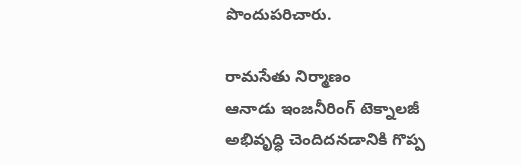పొందుపరిచారు.

రామసేతు నిర్మాణం
ఆనాడు ఇంజనీరింగ్ టెక్నాలజీ అభివృధ్ధి చెందిదనడానికి గొప్ప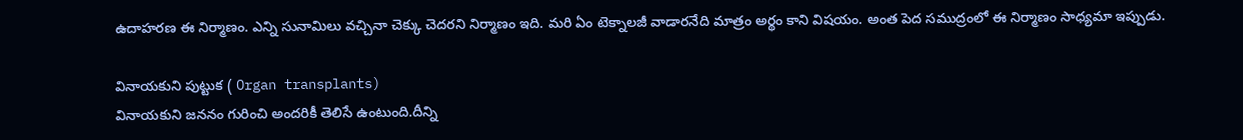ఉదాహరణ ఈ నిర్మాణం. ఎన్ని సునామిలు వచ్చినా చెక్కు చెదరని నిర్మాణం ఇది. మరి ఏం టెక్నాలజీ వాడారనేది మాత్రం అర్థం కాని విషయం. అంత పెద సముద్రంలో ఈ నిర్మాణం సాధ్యమా ఇప్పుడు.

వినాయకుని పుట్టుక ( Organ transplants)
వినాయకుని జననం గురించి అందరికీ తెలిసే ఉంటుంది.దీన్ని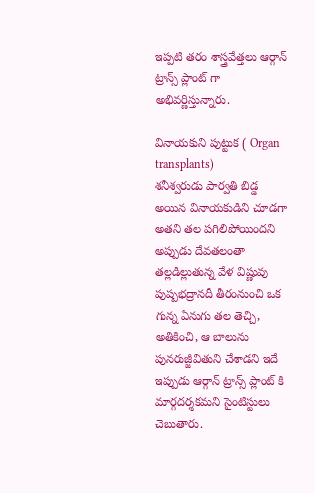ఇప్పటి తరం శాస్త్రవేత్తలు ఆర్గాన్ ట్రాన్స్ ప్లాంట్ గా అభివర్ణిస్తున్నారు.

వినాయకుని పుట్టుక ( Organ transplants)
శనీశ్వరుడు పార్వతి బిడ్డ అయిన వినాయకుడిని చూడగా అతని తల పగిలిపోయిందని అప్పుడు దేవతలంతా తల్లడిల్లుతున్న వేళ విష్ణువు పుష్పభద్రానదీ తీరంనుంచి ఒక గున్న ఏనుగు తల తెచ్చి, అతికించి, ఆ బాలును పునరుజ్జీవితుని చేశాడని ఇదే ఇప్పుడు ఆర్గాన్ ట్రాన్స్ ప్లాంట్ కి మార్గదర్శకమని సైంటిస్టులు చెబుతారు.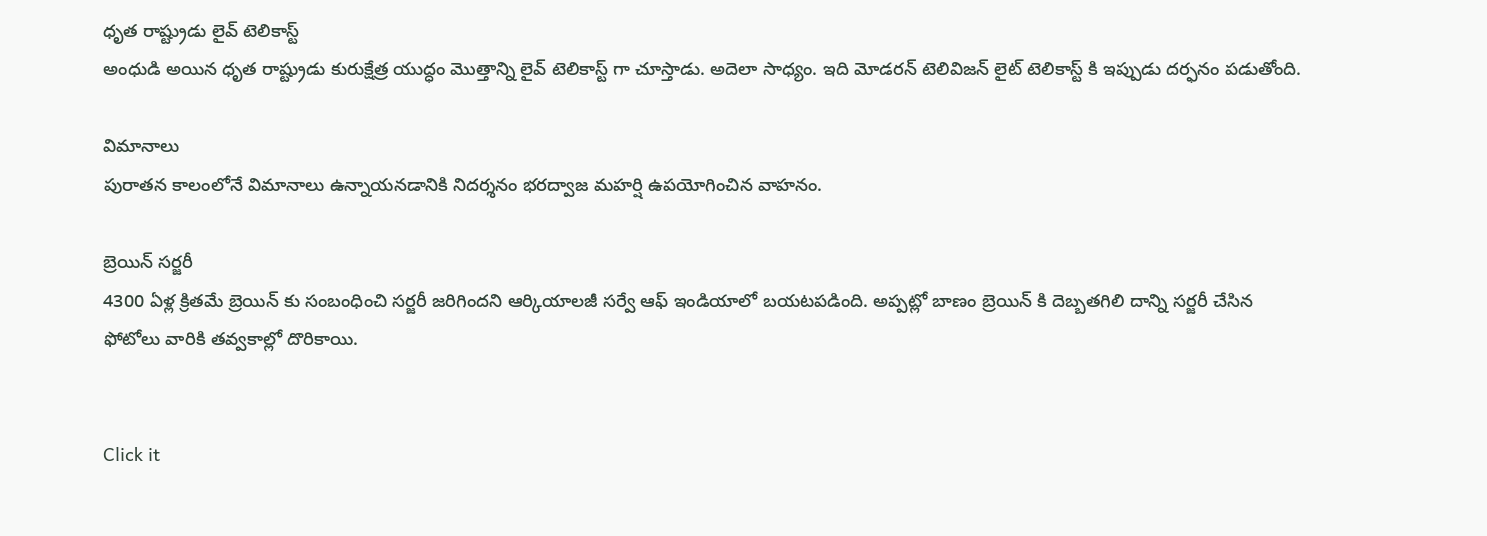ధృత రాష్ట్రుడు లైవ్ టెలికాస్ట్
అంధుడి అయిన ధృత రాష్ట్రుడు కురుక్షేత్ర యుద్ధం మొత్తాన్ని లైవ్ టెలికాస్ట్ గా చూస్తాడు. అదెలా సాధ్యం. ఇది మోడరన్ టెలివిజన్ లైట్ టెలికాస్ట్ కి ఇప్పుడు దర్ఫనం పడుతోంది.

విమానాలు
పురాతన కాలంలోనే విమానాలు ఉన్నాయనడానికి నిదర్శనం భరద్వాజ మహర్షి ఉపయోగించిన వాహనం.

బ్రెయిన్ సర్జరీ
4300 ఏళ్ల క్రితమే బ్రెయిన్ కు సంబంధించి సర్జరీ జరిగిందని ఆర్కియాలజీ సర్వే ఆఫ్ ఇండియాలో బయటపడింది. అప్పట్లో బాణం బ్రెయిన్ కి దెబ్బతగిలి దాన్ని సర్జరీ చేసిన ఫోటోలు వారికి తవ్వకాల్లో దొరికాయి.


Click it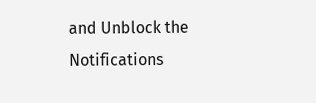and Unblock the Notifications